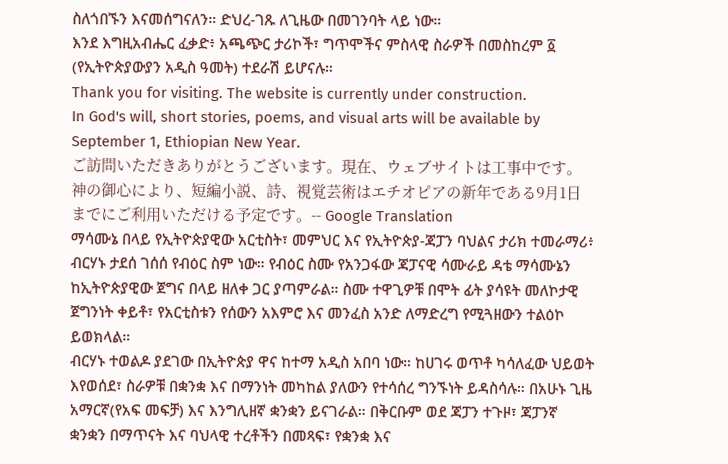ስለጎበኙን እናመሰግናለን። ድህረ-ገጹ ለጊዜው በመገንባት ላይ ነው።
እንደ እግዚአብሔር ፈቃድ፥ አጫጭር ታሪኮች፣ ግጥሞችና ምስላዊ ስራዎች በመስከረም ፩ (የኢትዮጵያውያን አዲስ ዓመት) ተደራሽ ይሆናሉ።
Thank you for visiting. The website is currently under construction.
In God's will, short stories, poems, and visual arts will be available by September 1, Ethiopian New Year.
ご訪問いただきありがとうございます。現在、ウェブサイトは工事中です。
神の御心により、短編小説、詩、視覚芸術はエチオピアの新年である9月1日までにご利用いただける予定です。-- Google Translation
ማሳሙኔ በላይ የኢትዮጵያዊው አርቲስት፣ መምህር እና የኢትዮጵያ-ጃፓን ባህልና ታሪክ ተመራማሪ፥ ብርሃኑ ታደሰ ገሰሰ የብዕር ስም ነው። የብዕር ስሙ የአንጋፋው ጃፓናዊ ሳሙራይ ዳቴ ማሳሙኔን ከኢትዮጵያዊው ጀግና በላይ ዘለቀ ጋር ያጣምራል። ስሙ ተዋጊዎቹ በሞት ፊት ያሳዩት መለኮታዊ ጀግንነት ቀይቶ፣ የአርቲስቱን የሰውን አእምሮ እና መንፈስ አንድ ለማድረግ የሚጓዘውን ተልዕኮ ይወክላል።
ብርሃኑ ተወልዶ ያደገው በኢትዮጵያ ዋና ከተማ አዲስ አበባ ነው። ከሀገሩ ወጥቶ ካሳለፈው ህይወት እየወሰደ፣ ስራዎቹ በቋንቋ እና በማንነት መካከል ያለውን የተሳሰረ ግንኙነት ይዳስሳሉ። በአሁኑ ጊዜ አማርኛ(የአፍ መፍቻ) እና እንግሊዘኛ ቋንቋን ይናገራል። በቅርቡም ወደ ጃፓን ተጉዞ፣ ጃፓንኛ ቋንቋን በማጥናት እና ባህላዊ ተረቶችን በመጻፍ፣ የቋንቋ እና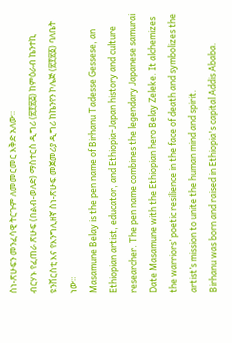ስነ-ጽሁፍን መንፈሳዊ ትርጉም ለመመርመር እቅድ አለው።
ብርሃኑ የፈጠራ ጽሁፍ (በልብ-ወለድ) ማስተርስ ዲግሪ (፳፻፳፭) ከምዕራብ ኬንተኪ ዩንቨርስቲ እና የእንግሊዘኛ ስነ-ጽሁፍ መጀመሪያ ዲግሪ ከኬንየን ኮሌጅ (፳፻፳፩) ባለቤት ነው።
Masamune Belay is the pen name of Birhanu Tadesse Gessese, an Ethiopian artist, educator, and Ethiopia-Japan history and culture researcher. The pen name combines the legendary Japanese samurai Date Masamune with the Ethiopian hero Belay Zeleke. It alchemizes the warriors’ poetic resilience in the face of death and symbolizes the artist’s mission to unite the human mind and spirit.
Birhanu was born and raised in Ethiopia's capital Addis Ababa.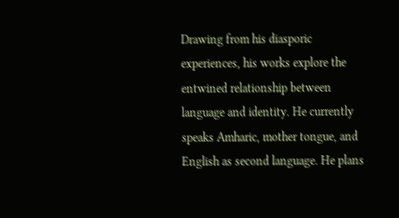Drawing from his diasporic experiences, his works explore the entwined relationship between language and identity. He currently speaks Amharic, mother tongue, and English as second language. He plans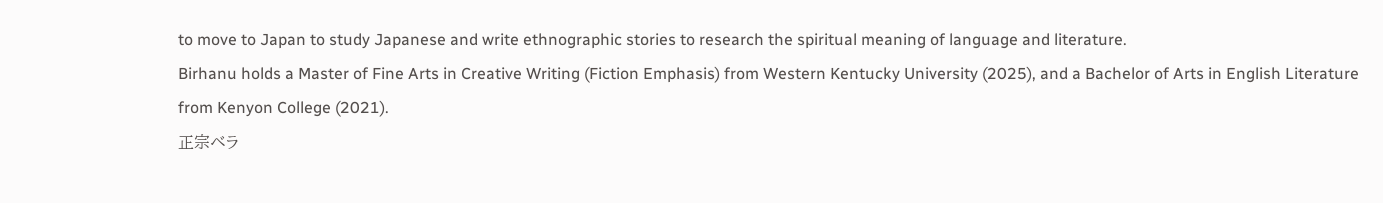to move to Japan to study Japanese and write ethnographic stories to research the spiritual meaning of language and literature.
Birhanu holds a Master of Fine Arts in Creative Writing (Fiction Emphasis) from Western Kentucky University (2025), and a Bachelor of Arts in English Literature from Kenyon College (2021).
正宗ベラ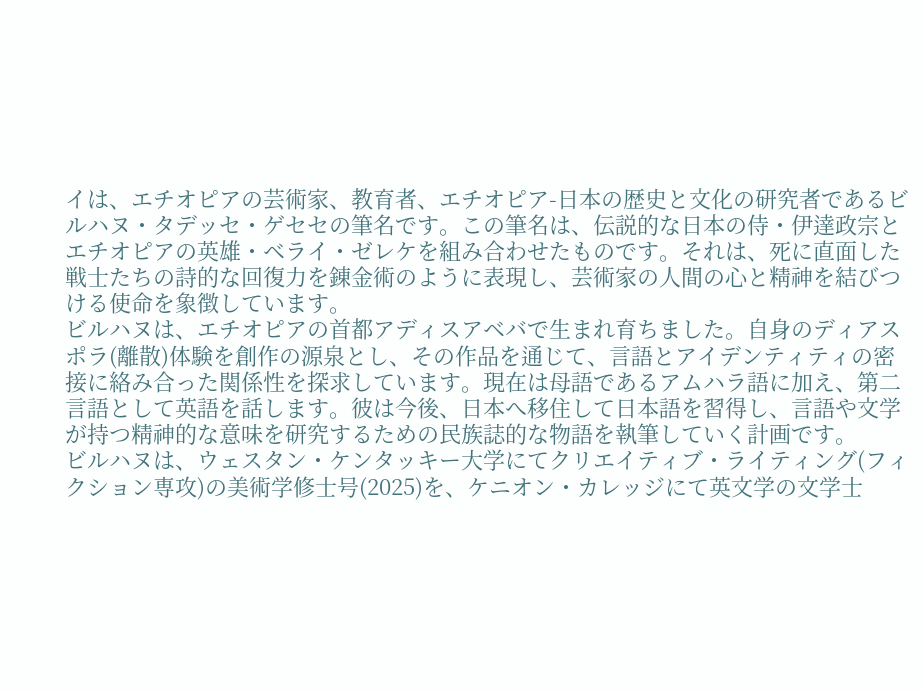イは、エチオピアの芸術家、教育者、エチオピア-日本の歴史と文化の研究者であるビルハヌ・タデッセ・ゲセセの筆名です。この筆名は、伝説的な日本の侍・伊達政宗とエチオピアの英雄・ベライ・ゼレケを組み合わせたものです。それは、死に直面した戦士たちの詩的な回復力を錬金術のように表現し、芸術家の人間の心と精神を結びつける使命を象徴しています。
ビルハヌは、エチオピアの首都アディスアベバで生まれ育ちました。自身のディアスポラ(離散)体験を創作の源泉とし、その作品を通じて、言語とアイデンティティの密接に絡み合った関係性を探求しています。現在は母語であるアムハラ語に加え、第二言語として英語を話します。彼は今後、日本へ移住して日本語を習得し、言語や文学が持つ精神的な意味を研究するための民族誌的な物語を執筆していく計画です。
ビルハヌは、ウェスタン・ケンタッキー大学にてクリエイティブ・ライティング(フィクション専攻)の美術学修士号(2025)を、ケニオン・カレッジにて英文学の文学士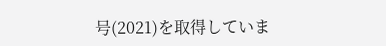号(2021)を取得していま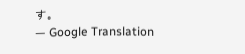す。
— Google Translation